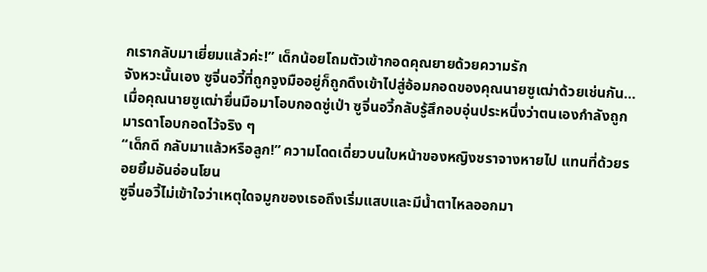กเรากลับมาเยี่ยมแล้วค่ะ!” เด็กน้อยโถมตัวเข้ากอดคุณยายด้วยความรัก
จังหวะนั้นเอง ซูจิ่นอวี้ที่ถูกจูงมืออยู่ก็ถูกดึงเข้าไปสู่อ้อมกอดของคุณนายซูเฒ่าด้วยเช่นกัน…
เมื่อคุณนายซูเฒ่ายื่นมือมาโอบกอดซู่เป่า ซูจิ่นอวี้กลับรู้สึกอบอุ่นประหนึ่งว่าตนเองกำลังถูกมารดาโอบกอดไว้จริง ๆ
“เด็กดี กลับมาแล้วหรือลูก!” ความโดดเดี่ยวบนใบหน้าของหญิงชราจางหายไป แทนที่ด้วยรอยยิ้มอันอ่อนโยน
ซูจิ่นอวี้ไม่เข้าใจว่าเหตุใดจมูกของเธอถึงเริ่มแสบและมีน้ำตาไหลออกมา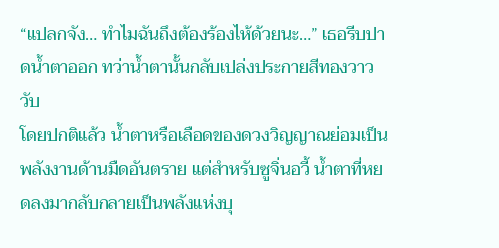“แปลกจัง… ทำไมฉันถึงต้องร้องไห้ด้วยนะ…” เธอรีบปาดน้ำตาออก ทว่าน้ำตานั้นกลับเปล่งประกายสีทองวาววับ
โดยปกติแล้ว น้ำตาหรือเลือดของดวงวิญญาณย่อมเป็นพลังงานด้านมืดอันตราย แต่สำหรับซูจิ่นอวี้ น้ำตาที่หยดลงมากลับกลายเป็นพลังแห่งบุ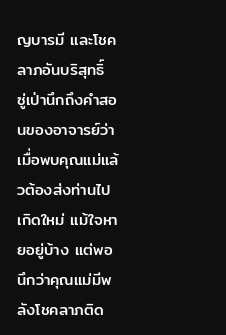ญบารมี และโชคลาภอันบริสุทธิ์
ซู่เป่านึกถึงคำสอนของอาจารย์ว่าเมื่อพบคุณแม่แล้วต้องส่งท่านไปเกิดใหม่ แม้ใจหายอยู่บ้าง แต่พอนึกว่าคุณแม่มีพลังโชคลาภติด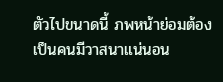ตัวไปขนาดนี้ ภพหน้าย่อมต้องเป็นคนมีวาสนาแน่นอน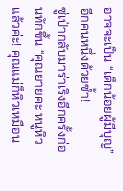อาจจะเป็น “เด็กน้อยผู้มีบุญ” อีกคนหนึ่งด้วยซ้ำ!
ซู่เป่ากลับมาร่าเริงอีกครั้งก่อนทักขึ้น “คุณยายคะ หนูหิวแล้วค่ะ! คุณแม่ก็หิวเหมือน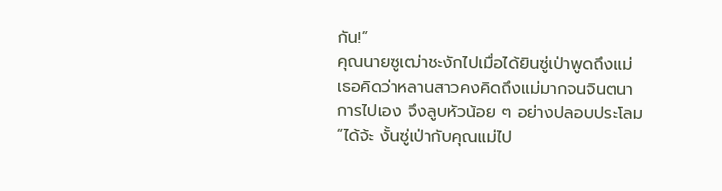กัน!”
คุณนายซูเฒ่าชะงักไปเมื่อได้ยินซู่เป่าพูดถึงแม่ เธอคิดว่าหลานสาวคงคิดถึงแม่มากจนจินตนาการไปเอง จึงลูบหัวน้อย ๆ อย่างปลอบประโลม “ได้จ้ะ งั้นซู่เป่ากับคุณแม่ไป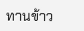ทานข้าว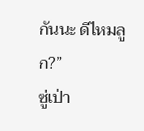กันนะ ดีไหมลูก?”
ซู่เป่า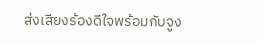ส่งเสียงร้องดีใจพร้อมกับจูง